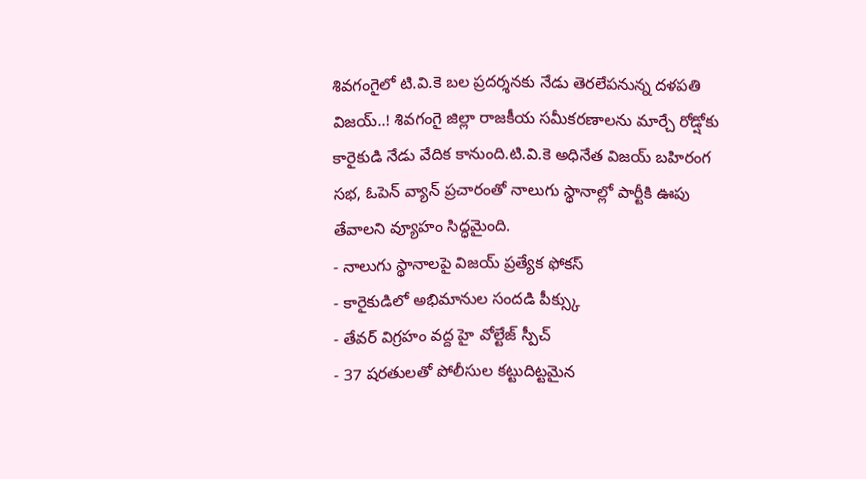శివగంగైలో టి.వి.కె బల ప్రదర్శనకు నేడు తెరలేపనున్న దళపతి విజయ్..! శివగంగై జిల్లా రాజకీయ సమీకరణాలను మార్చే రోడ్షోకు కారైకుడి నేడు వేదిక కానుంది.టి.వి.కె అధినేత విజయ్ బహిరంగ సభ, ఓపెన్ వ్యాన్ ప్రచారంతో నాలుగు స్థానాల్లో పార్టీకి ఊపు తేవాలని వ్యూహం సిద్ధమైంది.
- నాలుగు స్థానాలపై విజయ్ ప్రత్యేక ఫోకస్
- కారైకుడిలో అభిమానుల సందడి పీక్స్కు
- తేవర్ విగ్రహం వద్ద హై వోల్టేజ్ స్పీచ్
- 37 షరతులతో పోలీసుల కట్టుదిట్టమైన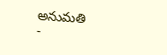అనుమతి
-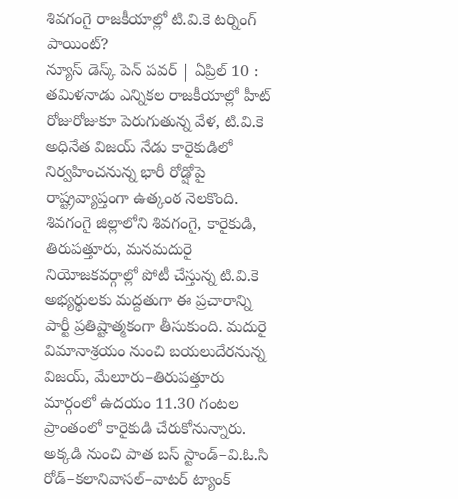శివగంగై రాజకీయాల్లో టి.వి.కె టర్నింగ్ పాయింట్?
న్యూస్ డెస్క్ పెన్ పవర్ | ఏప్రిల్ 10 :
తమిళనాడు ఎన్నికల రాజకీయాల్లో హీట్ రోజురోజుకూ పెరుగుతున్న వేళ, టి.వి.కె అధినేత విజయ్ నేడు కారైకుడిలో నిర్వహించనున్న భారీ రోడ్షోపై రాష్ట్రవ్యాప్తంగా ఉత్కంఠ నెలకొంది. శివగంగై జిల్లాలోని శివగంగై, కారైకుడి, తిరుపత్తూరు, మనమదురై నియోజకవర్గాల్లో పోటీ చేస్తున్న టి.వి.కె అభ్యర్థులకు మద్దతుగా ఈ ప్రచారాన్ని పార్టీ ప్రతిష్టాత్మకంగా తీసుకుంది. మదురై విమానాశ్రయం నుంచి బయలుదేరనున్న విజయ్, మేలూరు–తిరుపత్తూరు మార్గంలో ఉదయం 11.30 గంటల ప్రాంతంలో కారైకుడి చేరుకోనున్నారు. అక్కడి నుంచి పాత బస్ స్టాండ్–వి.ఓ.సి రోడ్–కలానివాసల్–వాటర్ ట్యాంక్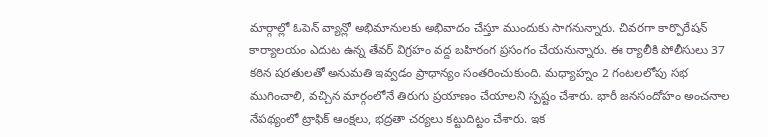మార్గాల్లో ఓపెన్ వ్యాన్లో అభిమానులకు అభివాదం చేస్తూ ముందుకు సాగనున్నారు. చివరగా కార్పొరేషన్ కార్యాలయం ఎదుట ఉన్న తేవర్ విగ్రహం వద్ద బహిరంగ ప్రసంగం చేయనున్నారు. ఈ ర్యాలీకి పోలీసులు 37 కఠిన షరతులతో అనుమతి ఇవ్వడం ప్రాధాన్యం సంతరించుకుంది. మధ్యాహ్నం 2 గంటలలోపు సభ ముగించాలి, వచ్చిన మార్గంలోనే తిరుగు ప్రయాణం చేయాలని స్పష్టం చేశారు. భారీ జనసందోహం అంచనాల నేపథ్యంలో ట్రాఫిక్ ఆంక్షలు, భద్రతా చర్యలు కట్టుదిట్టం చేశారు. ఇక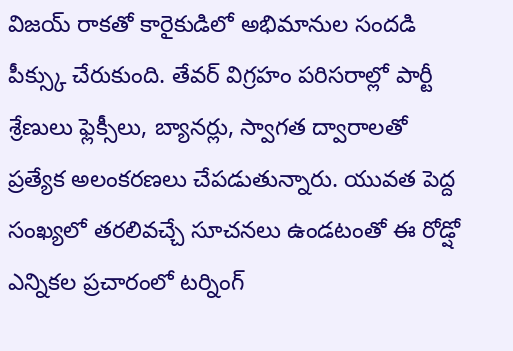విజయ్ రాకతో కారైకుడిలో అభిమానుల సందడి పీక్స్కు చేరుకుంది. తేవర్ విగ్రహం పరిసరాల్లో పార్టీ శ్రేణులు ఫ్లెక్సీలు, బ్యానర్లు, స్వాగత ద్వారాలతో ప్రత్యేక అలంకరణలు చేపడుతున్నారు. యువత పెద్ద సంఖ్యలో తరలివచ్చే సూచనలు ఉండటంతో ఈ రోడ్షో ఎన్నికల ప్రచారంలో టర్నింగ్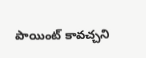పాయింట్ కావచ్చని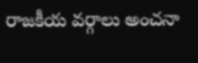రాజకీయ వర్గాలు అంచనా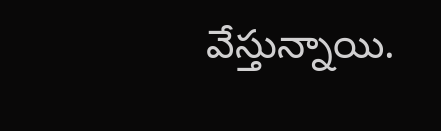వేస్తున్నాయి.